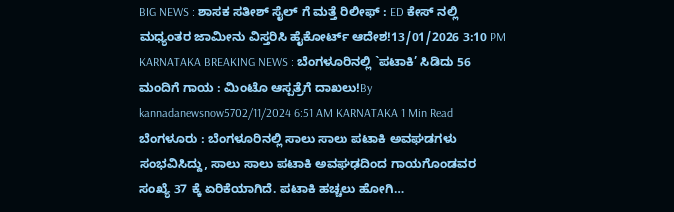BIG NEWS : ಶಾಸಕ ಸತೀಶ್ ಸೈಲ್ ಗೆ ಮತ್ತೆ ರಿಲೀಫ್ : ED ಕೇಸ್ ನಲ್ಲಿ ಮಧ್ಯಂತರ ಜಾಮೀನು ವಿಸ್ತರಿಸಿ ಹೈಕೋರ್ಟ್ ಆದೇಶ!13/01/2026 3:10 PM
KARNATAKA BREAKING NEWS : ಬೆಂಗಳೂರಿನಲ್ಲಿ `ಪಟಾಕಿ’ ಸಿಡಿದು 56 ಮಂದಿಗೆ ಗಾಯ : ಮಿಂಟೊ ಆಸ್ಪತ್ರೆಗೆ ದಾಖಲು!By kannadanewsnow5702/11/2024 6:51 AM KARNATAKA 1 Min Read ಬೆಂಗಳೂರು : ಬೆಂಗಳೂರಿನಲ್ಲಿ ಸಾಲು ಸಾಲು ಪಟಾಕಿ ಅವಘಡಗಳು ಸಂಭವಿಸಿದ್ದು, ಸಾಲು ಸಾಲು ಪಟಾಕಿ ಅವಘಢದಿಂದ ಗಾಯಗೊಂಡವರ ಸಂಖ್ಯೆ 37 ಕ್ಕೆ ಏರಿಕೆಯಾಗಿದೆ. ಪಟಾಕಿ ಹಚ್ಚಲು ಹೋಗಿ…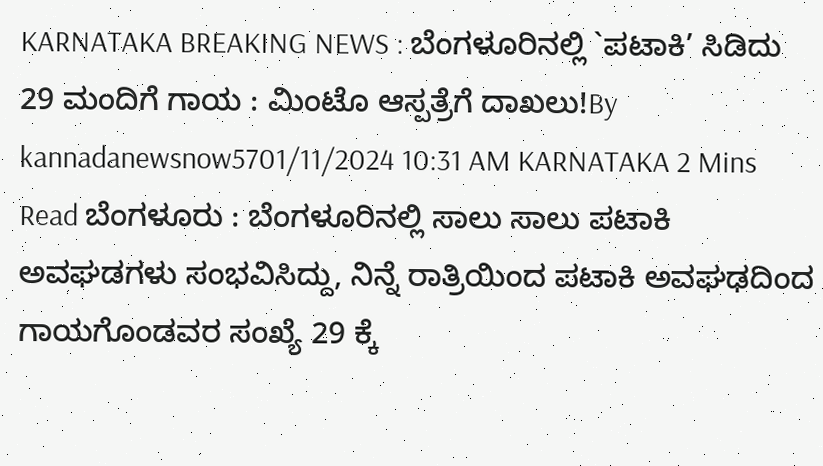KARNATAKA BREAKING NEWS : ಬೆಂಗಳೂರಿನಲ್ಲಿ `ಪಟಾಕಿ’ ಸಿಡಿದು 29 ಮಂದಿಗೆ ಗಾಯ : ಮಿಂಟೊ ಆಸ್ಪತ್ರೆಗೆ ದಾಖಲು!By kannadanewsnow5701/11/2024 10:31 AM KARNATAKA 2 Mins Read ಬೆಂಗಳೂರು : ಬೆಂಗಳೂರಿನಲ್ಲಿ ಸಾಲು ಸಾಲು ಪಟಾಕಿ ಅವಘಡಗಳು ಸಂಭವಿಸಿದ್ದು, ನಿನ್ನೆ ರಾತ್ರಿಯಿಂದ ಪಟಾಕಿ ಅವಘಢದಿಂದ ಗಾಯಗೊಂಡವರ ಸಂಖ್ಯೆ 29 ಕ್ಕೆ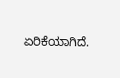ಏರಿಕೆಯಾಗಿದೆ.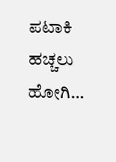ಪಟಾಕಿ ಹಚ್ಚಲು ಹೋಗಿ…